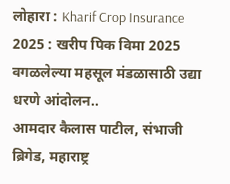लोहारा : Kharif Crop Insurance 2025 : खरीप पिक विमा 2025 वगळलेल्या महसूल मंडळासाठी उद्या धरणे आंदोलन..
आमदार कैलास पाटील, संभाजी ब्रिगेड, महाराष्ट्र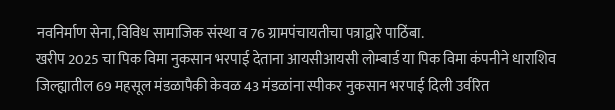नवनिर्माण सेना, विविध सामाजिक संस्था व 76 ग्रामपंचायतीचा पत्राद्वारे पाठिंबा.
खरीप 2025 चा पिक विमा नुकसान भरपाई देताना आयसीआयसी लोम्बार्ड या पिक विमा कंपनीने धाराशिव जिल्ह्यातील 69 महसूल मंडळापैकी केवळ 43 मंडळांना स्पीकर नुकसान भरपाई दिली उर्वरित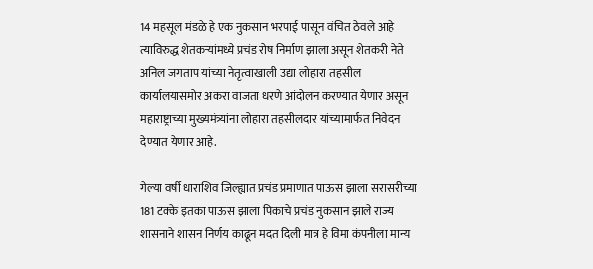14 महसूल मंडळे हे एक नुकसान भरपाई पासून वंचित ठेवले आहे त्याविरुद्ध शेतकऱ्यांमध्ये प्रचंड रोष निर्माण झाला असून शेतकरी नेते अनिल जगताप यांच्या नेतृत्वाखाली उद्या लोहारा तहसील कार्यालयासमोर अकरा वाजता धरणे आंदोलन करण्यात येणार असून महाराष्ट्राच्या मुख्यमंत्र्यांना लोहारा तहसीलदार यांच्यामार्फत निवेदन देण्यात येणार आहे.

गेल्या वर्षी धाराशिव जिल्ह्यात प्रचंड प्रमाणात पाऊस झाला सरासरीच्या 181 टक्के इतका पाऊस झाला पिकाचे प्रचंड नुकसान झाले राज्य शासनाने शासन निर्णय काढून मदत दिली मात्र हे विमा कंपनीला मान्य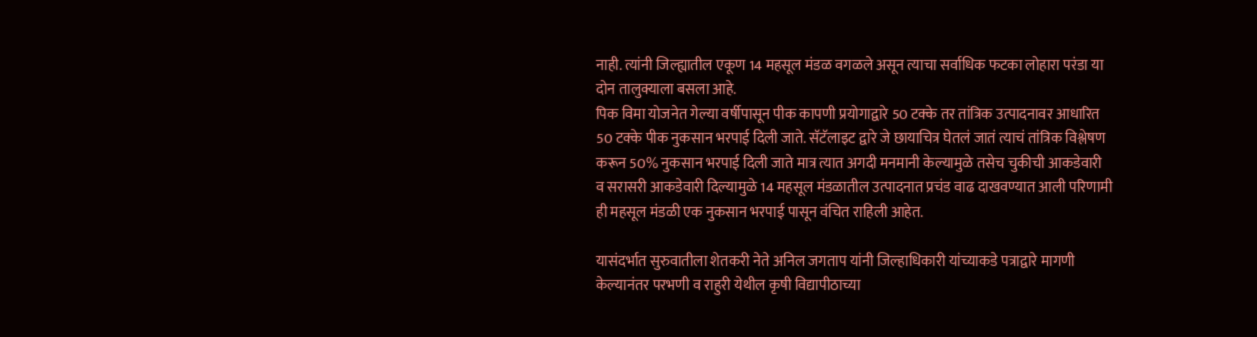नाही. त्यांनी जिल्ह्यातील एकूण 14 महसूल मंडळ वगळले असून त्याचा सर्वाधिक फटका लोहारा परंडा या दोन तालुक्याला बसला आहे.
पिक विमा योजनेत गेल्या वर्षीपासून पीक कापणी प्रयोगाद्वारे 50 टक्के तर तांत्रिक उत्पादनावर आधारित 50 टक्के पीक नुकसान भरपाई दिली जाते. सॅटॅलाइट द्वारे जे छायाचित्र घेतलं जातं त्याचं तांत्रिक विश्लेषण करून 50% नुकसान भरपाई दिली जाते मात्र त्यात अगदी मनमानी केल्यामुळे तसेच चुकीची आकडेवारी व सरासरी आकडेवारी दिल्यामुळे 14 महसूल मंडळातील उत्पादनात प्रचंड वाढ दाखवण्यात आली परिणामी ही महसूल मंडळी एक नुकसान भरपाई पासून वंचित राहिली आहेत.

यासंदर्भात सुरुवातीला शेतकरी नेते अनिल जगताप यांनी जिल्हाधिकारी यांच्याकडे पत्राद्वारे मागणी केल्यानंतर परभणी व राहुरी येथील कृषी विद्यापीठाच्या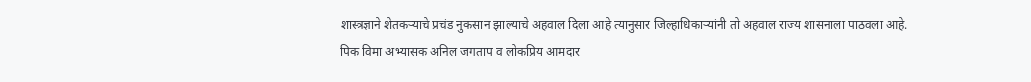शास्त्रज्ञाने शेतकऱ्याचे प्रचंड नुकसान झाल्याचे अहवाल दिला आहे त्यानुसार जिल्हाधिकाऱ्यांनी तो अहवाल राज्य शासनाला पाठवला आहे.
पिक विमा अभ्यासक अनिल जगताप व लोकप्रिय आमदार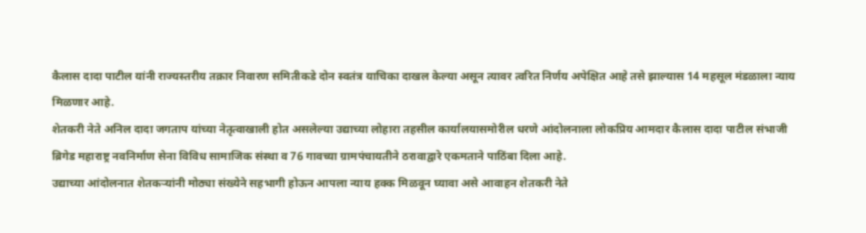कैलास दादा पाटील यांनी राज्यस्तरीय तक्रार निवारण समितीकडे दोन स्वतंत्र याचिका दाखल केल्या असून त्यावर त्वरित निर्णय अपेक्षित आहे तसे झाल्यास 14 महसूल मंडळाला न्याय मिळणार आहे.
शेतकरी नेते अनिल दादा जगताप यांच्या नेतृत्वाखाली होत असलेल्या उद्याच्या लोहारा तहसील कार्यालयासमोरील धरणे आंदोलनाला लोकप्रिय आमदार कैलास दादा पाटील संभाजी ब्रिगेड महाराष्ट्र नवनिर्माण सेना विविध सामाजिक संस्था व 76 गावच्या ग्रामपंचायतीने ठरावाद्वारे एकमताने पाठिंबा दिला आहे.
उद्याच्या आंदोलनात शेतकऱ्यांनी मोठ्या संख्येने सहभागी होऊन आपला न्याय हक्क मिळवून घ्यावा असे आवाहन शेतकरी नेते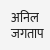अनिल जगताप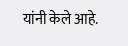यांनी केले आहे.